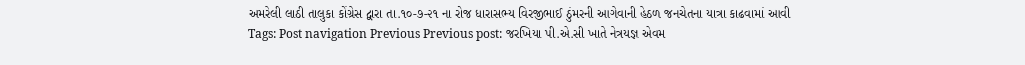અમરેલી લાઠી તાલુકા કોંગ્રેસ દ્વારા તા.૧૦-૭-૨૧ ના રોજ ધારાસભ્ય વિરજીભાઈ ઠુંમરની આગેવાની હેઠળ જનચેતના યાત્રા કાઢવામાં આવી Tags: Post navigation Previous Previous post: જરખિયા પી.એ.સી ખાતે નેત્રયજ્ઞ એવમ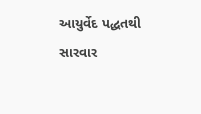આયુર્વેદ પદ્ધતથી સારવાર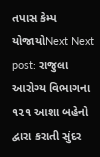તપાસ કેમ્પ યોજાયોNext Next post: રાજુલા આરોગ્ય વિભાગના ૧૨૧ આશા બહેનો દ્વારા કરાતી સુંદર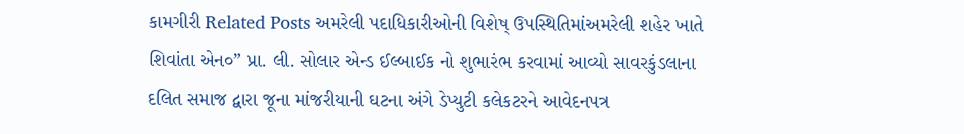કામગીરી Related Posts અમરેલી પદાધિકારીઓની વિશેષ્ ઉપસ્થિતિમાંઅમરેલી શહેર ખાતે શિવાંતા એન૦” પ્રા. લી. સોલાર એન્ડ ઈલ્બાઈક નો શુભારંભ કરવામાં આવ્યો સાવરકુંડલાના દલિત સમાજ દ્વારા જૂના માંજરીયાની ઘટના અંગે ડેપ્યુટી કલેકટરને આવેદનપત્ર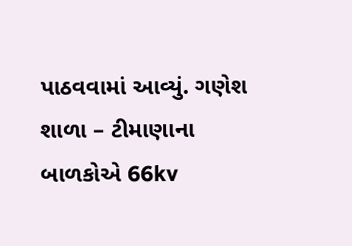પાઠવવામાં આવ્યું. ગણેશ શાળા – ટીમાણાના બાળકોએ 66kv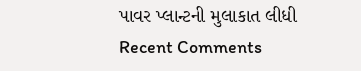પાવર પ્લાન્ટની મુલાકાત લીધી
Recent Comments